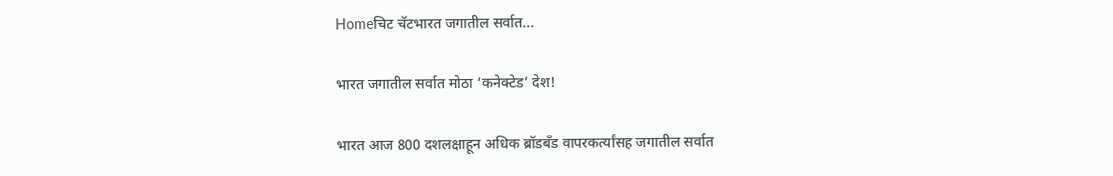Homeचिट चॅटभारत जगातील सर्वात...

भारत जगातील सर्वात मोठा ‘कनेक्टेड’ देश!

भारत आज 800 दशलक्षाहून अधिक ब्रॉडबँड वापरकर्त्यांसह जगातील सर्वात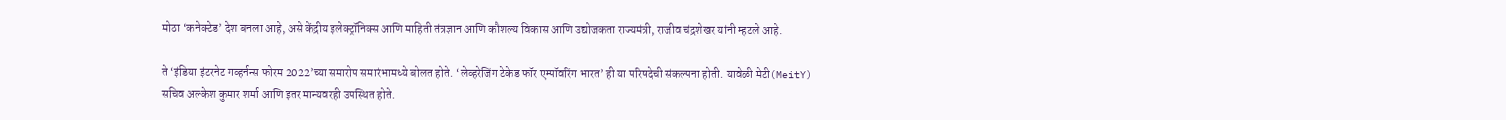मोठा ‘कनेक्टेड’ देश बनला आहे, असे केंद्रीय इलेक्ट्रॉनिक्स आणि माहिती तंत्रज्ञान आणि कौशल्य विकास आणि उद्योजकता राज्यमंत्री, राजीव चंद्रशेखर यांनी म्हटले आहे.

ते ‘इंडिया इंटरनेट गव्हर्नन्स फोरम 2022’च्या समारोप समारंभामध्ये बोलत होते. ‘लेव्हरेजिंग टेकेड फॉर एम्पॉवरिंग भारत’ ही या परिषदेची संकल्पना होती. यावेळी मेटी(MeitY) सचिव अल्केश कुमार शर्मा आणि इतर मान्यवरही उपस्थित होते.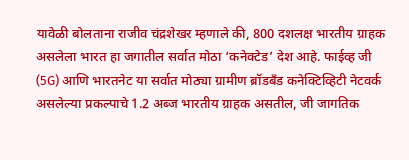यावेळी बोलताना राजीव चंद्रशेखर म्हणाले की, 800 दशलक्ष भारतीय ग्राहक असलेला भारत हा जगातील सर्वात मोठा ‘कनेक्टेड’ देश आहे. फाईव्ह जी (5G) आणि भारतनेट या सर्वात मोठ्या ग्रामीण ब्रॉडबँड कनेक्टिव्हिटी नेटवर्क असलेल्या प्रकल्पाचे 1.2 अब्ज भारतीय ग्राहक असतील, जी जागतिक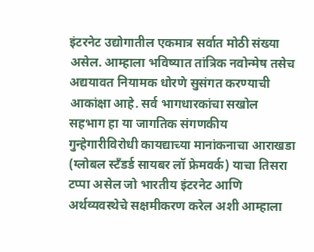इंटरनेट उद्योगातील एकमात्र सर्वात मोठी संख्या असेल. आम्हाला भविष्यात तांत्रिक नवोन्मेष तसेच अद्ययावत नियामक धोरणे सुसंगत करण्याची आकांक्षा आहे. सर्व भागधारकांचा सखोल सहभाग हा या जागतिक संगणकीय गुन्हेगारीविरोधी कायद्याच्या मानांकनाचा आराखडा (ग्लोबल स्टँडर्ड सायबर लॉ फ्रेमवर्क) याचा तिसरा टप्पा असेल जो भारतीय इंटरनेट आणि अर्थव्यवस्थेचे सक्षमीकरण करेल अशी आम्हाला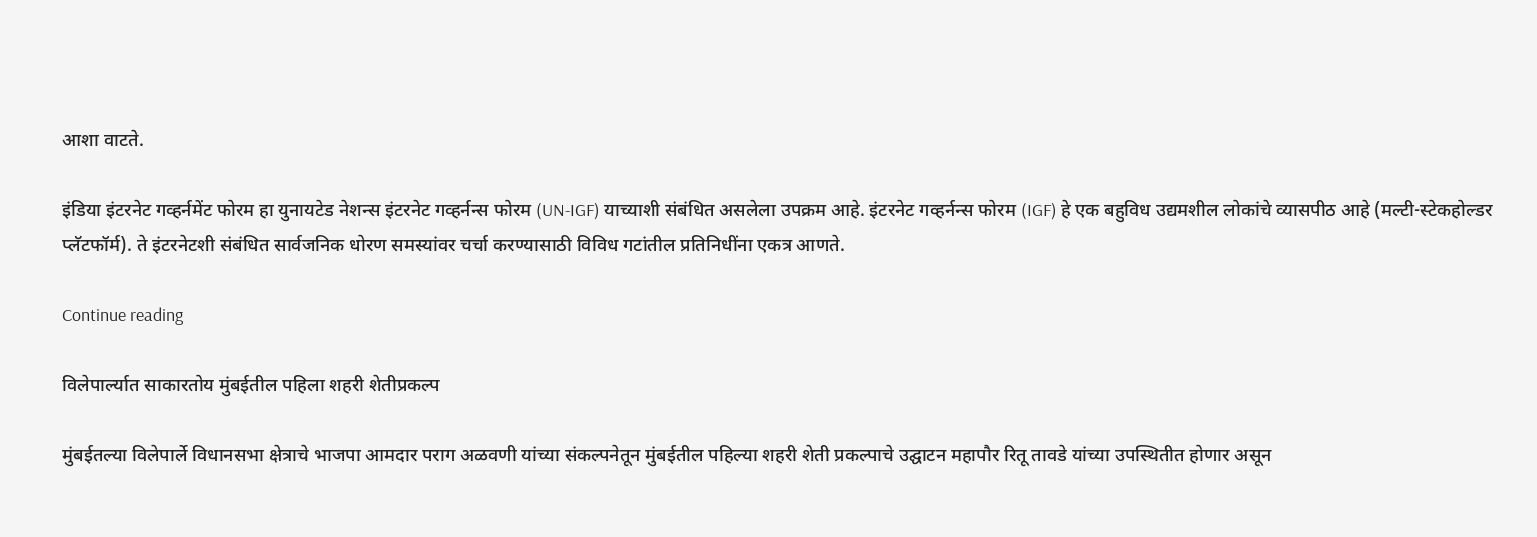आशा वाटते.

इंडिया इंटरनेट गव्हर्नमेंट फोरम हा युनायटेड नेशन्स इंटरनेट गव्हर्नन्स फोरम (UN-IGF) याच्याशी संबंधित असलेला उपक्रम आहे. इंटरनेट गव्हर्नन्स फोरम (IGF) हे एक बहुविध उद्यमशील लोकांचे व्यासपीठ आहे (मल्टी-स्टेकहोल्डर प्लॅटफॉर्म). ते इंटरनेटशी संबंधित सार्वजनिक धोरण समस्यांवर चर्चा करण्यासाठी विविध गटांतील प्रतिनिधींना एकत्र आणते.

Continue reading

विलेपार्ल्यात साकारतोय मुंबईतील पहिला शहरी शेतीप्रकल्प

मुंबईतल्या विलेपार्ले विधानसभा क्षेत्राचे भाजपा आमदार पराग अळवणी यांच्या संकल्पनेतून मुंबईतील पहिल्या शहरी शेती प्रकल्पाचे उद्घाटन महापौर रितू तावडे यांच्या उपस्थितीत होणार असून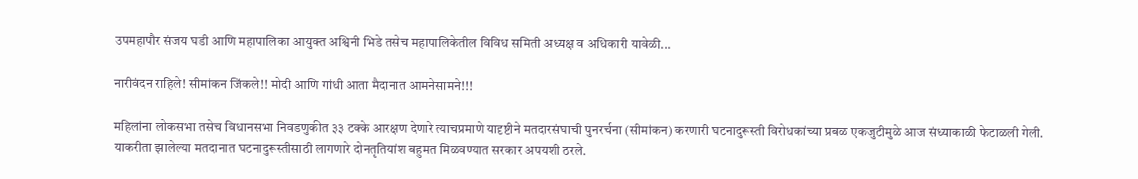उपमहापौर संजय घडी आणि महापालिका आयुक्त अश्विनी भिडे तसेच महापालिकेतील विविध समिती अध्यक्ष व अधिकारी यावेळी...

नारीवंदन राहिले! सीमांकन जिंकले!! मोदी आणि गांधी आता मैदानात आमनेसामने!!!

महिलांना लोकसभा तसेच विधानसभा निवडणुकीत ३३ टक्के आरक्षण देणारे त्याचप्रमाणे यादृष्टीने मतदारसंघाची पुनरर्चना (सीमांकन) करणारी घटनादुरूस्ती विरोधकांच्या प्रबळ एकजुटीमुळे आज संध्याकाळी फेटाळली गेली. याकरीता झालेल्या मतदानात घटनादुरूस्तीसाठी लागणारे दोनतृतियांश बहुमत मिळवण्यात सरकार अपयशी ठरले.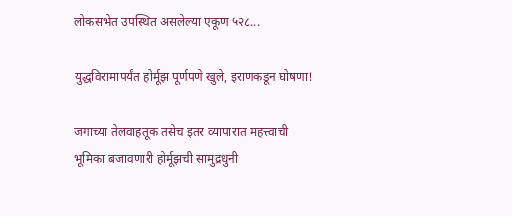लोकसभेत उपस्थित असलेल्या एकूण ५२८...

युद्धविरामापर्यंत होर्मूझ पूर्णपणे खुले, इराणकडून घोषणा!

जगाच्या तेलवाहतूक तसेच इतर व्यापारात महत्त्वाची भूमिका बजावणारी होर्मूझची सामुद्रधुनी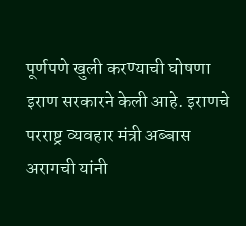पूर्णपणे खुली करण्याची घोषणा इराण सरकारने केली आहे. इराणचे परराष्ट्र व्यवहार मंत्री अब्बास अरागची यांनी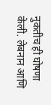नुकतीच ही घोषणा केली. लेबनान आणि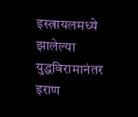इस्त्रायलमध्ये झालेल्या युद्धविरामानंतर इराण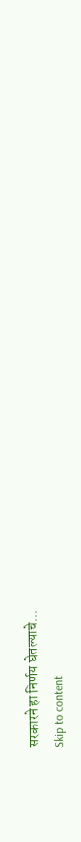सरकारने हा निर्णय घेतल्याचे...
Skip to content